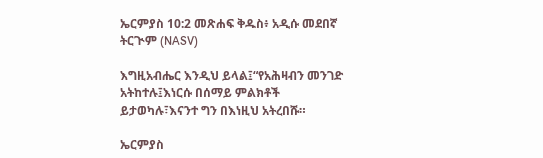ኤርምያስ 10:2 መጽሐፍ ቅዱስ፥ አዲሱ መደበኛ ትርጒም (NASV)

እግዚአብሔር እንዲህ ይላል፤“የአሕዛብን መንገድ አትከተሉ፤እነርሱ በሰማይ ምልክቶች ይታወካሉ፣እናንተ ግን በእነዚህ አትረበሹ።

ኤርምያስ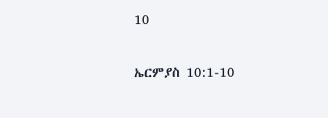10

ኤርምያስ 10:1-10